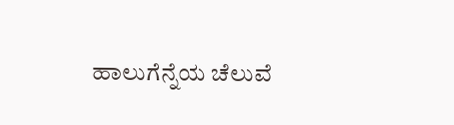ಹಾಲುಗೆನ್ನೆಯ ಚೆಲುವೆ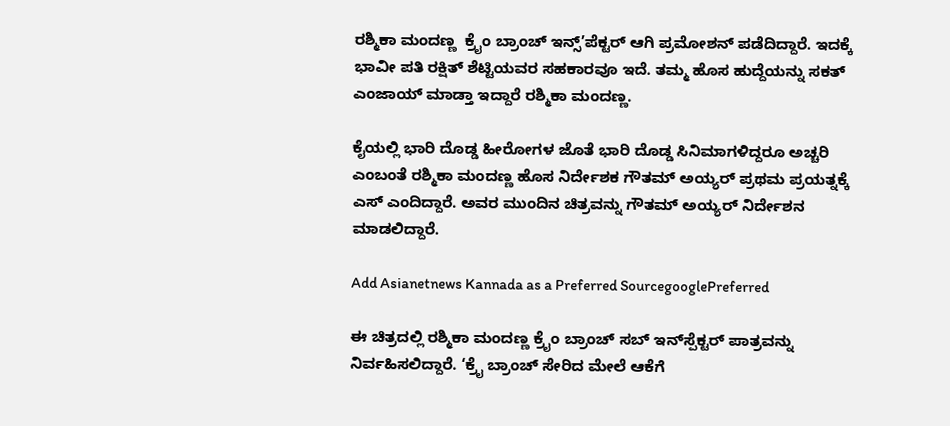ರಶ್ಮಿಕಾ ಮಂದಣ್ಣ  ಕ್ರೈಂ ಬ್ರಾಂಚ್ ಇನ್ಸ್’ಪೆಕ್ಟರ್ ಆಗಿ ಪ್ರಮೋಶನ್ ಪಡೆದಿದ್ದಾರೆ. ಇದಕ್ಕೆ ಭಾವೀ ಪತಿ ರಕ್ಷಿತ್ ಶೆಟ್ಟಿಯವರ ಸಹಕಾರವೂ ಇದೆ. ತಮ್ಮ ಹೊಸ ಹುದ್ದೆಯನ್ನು ಸಕತ್ ಎಂಜಾಯ್ ಮಾಡ್ತಾ ಇದ್ದಾರೆ ರಶ್ಮಿಕಾ ಮಂದಣ್ಣ.

ಕೈಯಲ್ಲಿ ಭಾರಿ ದೊಡ್ಡ ಹೀರೋಗಳ ಜೊತೆ ಭಾರಿ ದೊಡ್ಡ ಸಿನಿಮಾಗಳಿದ್ದರೂ ಅಚ್ಚರಿ ಎಂಬಂತೆ ರಶ್ಮಿಕಾ ಮಂದಣ್ಣ ಹೊಸ ನಿರ್ದೇಶಕ ಗೌತಮ್ ಅಯ್ಯರ್ ಪ್ರಥಮ ಪ್ರಯತ್ನಕ್ಕೆ ಎಸ್ ಎಂದಿದ್ದಾರೆ. ಅವರ ಮುಂದಿನ ಚಿತ್ರವನ್ನು ಗೌತಮ್ ಅಯ್ಯರ್ ನಿರ್ದೇಶನ ಮಾಡಲಿದ್ದಾರೆ.

Add Asianetnews Kannada as a Preferred SourcegooglePreferred

ಈ ಚಿತ್ರದಲ್ಲಿ ರಶ್ಮಿಕಾ ಮಂದಣ್ಣ ಕ್ರೈಂ ಬ್ರಾಂಚ್ ಸಬ್ ಇನ್‌ಸ್ಪೆಕ್ಟರ್ ಪಾತ್ರವನ್ನು ನಿರ್ವಹಿಸಲಿದ್ದಾರೆ. ‘ಕ್ರೈ ಬ್ರಾಂಚ್ ಸೇರಿದ ಮೇಲೆ ಆಕೆಗೆ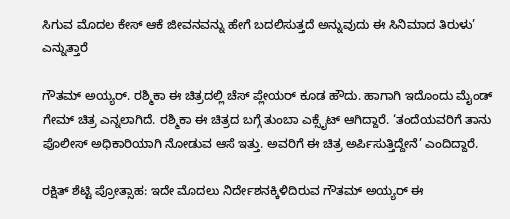ಸಿಗುವ ಮೊದಲ ಕೇಸ್ ಆಕೆ ಜೀವನವನ್ನು ಹೇಗೆ ಬದಲಿಸುತ್ತದೆ ಅನ್ನುವುದು ಈ ಸಿನಿಮಾದ ತಿರುಳು’ ಎನ್ನುತ್ತಾರೆ

ಗೌತಮ್ ಅಯ್ಯರ್. ರಶ್ಮಿಕಾ ಈ ಚಿತ್ರದಲ್ಲಿ ಚೆಸ್ ಪ್ಲೇಯರ್ ಕೂಡ ಹೌದು. ಹಾಗಾಗಿ ಇದೊಂದು ಮೈಂಡ್ ಗೇಮ್ ಚಿತ್ರ ಎನ್ನಲಾಗಿದೆ. ರಶ್ಮಿಕಾ ಈ ಚಿತ್ರದ ಬಗ್ಗೆ ತುಂಬಾ ಎಕ್ಸೈಟ್ ಆಗಿದ್ದಾರೆ. ‘ತಂದೆಯವರಿಗೆ ತಾನು ಪೊಲೀಸ್ ಅಧಿಕಾರಿಯಾಗಿ ನೋಡುವ ಆಸೆ ಇತ್ತು. ಅವರಿಗೆ ಈ ಚಿತ್ರ ಅರ್ಪಿಸುತ್ತಿದ್ದೇನೆ’ ಎಂದಿದ್ದಾರೆ.

ರಕ್ಷಿತ್ ಶೆಟ್ಟಿ ಪ್ರೋತ್ಸಾಹ: ಇದೇ ಮೊದಲು ನಿರ್ದೇಶನಕ್ಕಿಳಿದಿರುವ ಗೌತಮ್ ಅಯ್ಯರ್ ಈ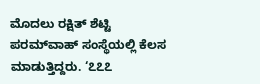ಮೊದಲು ರಕ್ಷಿತ್ ಶೆಟ್ಟಿ ಪರಮ್‌ವಾಹ್ ಸಂಸ್ಥೆಯಲ್ಲಿ ಕೆಲಸ ಮಾಡುತ್ತಿದ್ದರು. ‘೭೭೭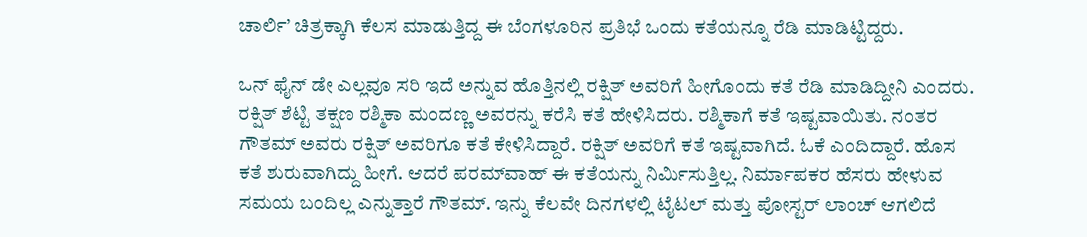ಚಾರ್ಲಿ’ ಚಿತ್ರಕ್ಕಾಗಿ ಕೆಲಸ ಮಾಡುತ್ತಿದ್ದ ಈ ಬೆಂಗಳೂರಿನ ಪ್ರತಿಭೆ ಒಂದು ಕತೆಯನ್ನೂ ರೆಡಿ ಮಾಡಿಟ್ಟಿದ್ದರು.

ಒನ್ ಫೈನ್ ಡೇ ಎಲ್ಲವೂ ಸರಿ ಇದೆ ಅನ್ನುವ ಹೊತ್ತಿನಲ್ಲಿ ರಕ್ಷಿತ್ ಅವರಿಗೆ ಹೀಗೊಂದು ಕತೆ ರೆಡಿ ಮಾಡಿದ್ದೀನಿ ಎಂದರು. ರಕ್ಷಿತ್ ಶೆಟ್ಟಿ ತಕ್ಷಣ ರಶ್ಮಿಕಾ ಮಂದಣ್ಣ ಅವರನ್ನು ಕರೆಸಿ ಕತೆ ಹೇಳಿಸಿದರು. ರಶ್ಮಿಕಾಗೆ ಕತೆ ಇಷ್ಟವಾಯಿತು. ನಂತರ ಗೌತಮ್ ಅವರು ರಕ್ಷಿತ್ ಅವರಿಗೂ ಕತೆ ಕೇಳಿಸಿದ್ದಾರೆ. ರಕ್ಷಿತ್ ಅವರಿಗೆ ಕತೆ ಇಷ್ಟವಾಗಿದೆ. ಓಕೆ ಎಂದಿದ್ದಾರೆ. ಹೊಸ ಕತೆ ಶುರುವಾಗಿದ್ದು ಹೀಗೆ. ಆದರೆ ಪರಮ್‌ವಾಹ್ ಈ ಕತೆಯನ್ನು ನಿರ್ಮಿಸುತ್ತಿಲ್ಲ. ನಿರ್ಮಾಪಕರ ಹೆಸರು ಹೇಳುವ ಸಮಯ ಬಂದಿಲ್ಲ ಎನ್ನುತ್ತಾರೆ ಗೌತಮ್. ಇನ್ನು ಕೆಲವೇ ದಿನಗಳಲ್ಲಿ ಟೈಟಲ್ ಮತ್ತು ಪೋಸ್ಟರ್ ಲಾಂಚ್ ಆಗಲಿದೆ